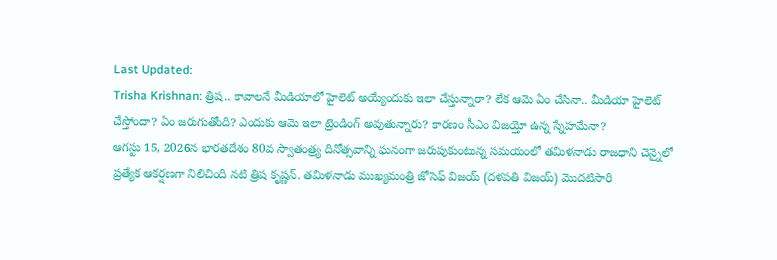Last Updated:
Trisha Krishnan: త్రిష.. కావాలనే మీడియాలో హైలెట్ అయ్యేందుకు ఇలా చేస్తున్నారా? లేక ఆమె ఏం చేసినా.. మీడియా హైలెట్ చేస్తోందా? ఏం జరుగుతోంది? ఎందుకు ఆమె ఇలా ట్రెండింగ్ అవుతున్నారు? కారణం సీఎం విజయ్తో ఉన్న స్నేహమేనా?
ఆగస్టు 15, 2026న భారతదేశం 80వ స్వాతంత్ర్య దినోత్సవాన్ని ఘనంగా జరుపుకుంటున్న సమయంలో తమిళనాడు రాజధాని చెన్నైలో ప్రత్యేక ఆకర్షణగా నిలిచింది నటి త్రిష కృష్ణన్. తమిళనాడు ముఖ్యమంత్రి జోసెఫ్ విజయ్ (దళపతి విజయ్) మొదటిసారి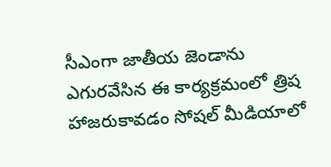సీఎంగా జాతీయ జెండాను ఎగురవేసిన ఈ కార్యక్రమంలో త్రిష హాజరుకావడం సోషల్ మీడియాలో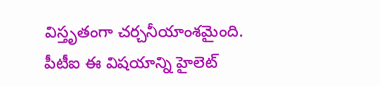విస్తృతంగా చర్చనీయాంశమైంది. పీటీఐ ఈ విషయాన్ని హైలెట్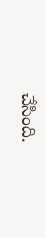చేసింది.